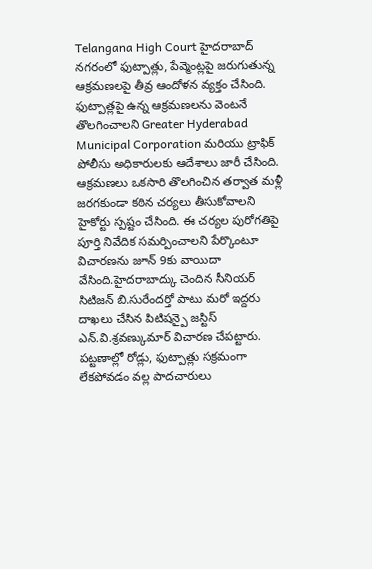Telangana High Court హైదరాబాద్ నగరంలో ఫుట్పాత్లు, పేవ్మెంట్లపై జరుగుతున్న ఆక్రమణలపై తీవ్ర ఆందోళన వ్యక్తం చేసింది. ఫుట్పాత్లపై ఉన్న ఆక్రమణలను వెంటనే తొలగించాలని Greater Hyderabad Municipal Corporation మరియు ట్రాఫిక్ పోలీసు అధికారులకు ఆదేశాలు జారీ చేసింది.
ఆక్రమణలు ఒకసారి తొలగించిన తర్వాత మళ్లీ జరగకుండా కఠిన చర్యలు తీసుకోవాలని హైకోర్టు స్పష్టం చేసింది. ఈ చర్యల పురోగతిపై పూర్తి నివేదిక సమర్పించాలని పేర్కొంటూ విచారణను జూన్ 9కు వాయిదా వేసింది.హైదరాబాద్కు చెందిన సీనియర్ సిటిజన్ బి.సురేందర్తో పాటు మరో ఇద్దరు దాఖలు చేసిన పిటిషన్పై జస్టిస్ ఎన్.వి.శ్రవణ్కుమార్ విచారణ చేపట్టారు. పట్టణాల్లో రోడ్లు, ఫుట్పాత్లు సక్రమంగా లేకపోవడం వల్ల పాదచారులు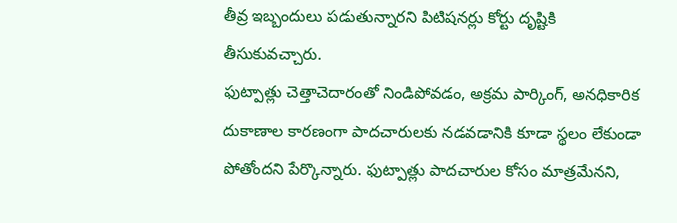తీవ్ర ఇబ్బందులు పడుతున్నారని పిటిషనర్లు కోర్టు దృష్టికి తీసుకువచ్చారు.
ఫుట్పాత్లు చెత్తాచెదారంతో నిండిపోవడం, అక్రమ పార్కింగ్, అనధికారిక దుకాణాల కారణంగా పాదచారులకు నడవడానికి కూడా స్థలం లేకుండా పోతోందని పేర్కొన్నారు. ఫుట్పాత్లు పాదచారుల కోసం మాత్రమేనని,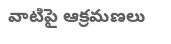వాటిపై ఆక్రమణలు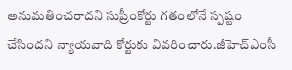అనుమతించరాదని సుప్రీంకోర్టు గతంలోనే స్పష్టం చేసిందని న్యాయవాది కోర్టుకు వివరించారు.జీహెచ్ఎంసీ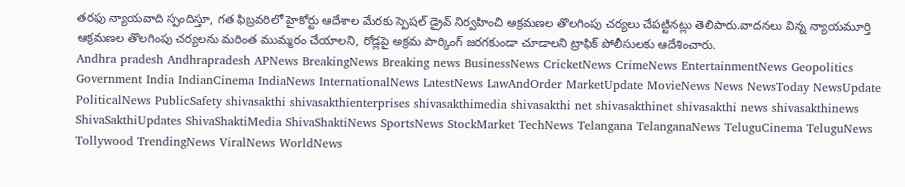తరఫు న్యాయవాది స్పందిస్తూ, గత ఫిబ్రవరిలో హైకోర్టు ఆదేశాల మేరకు స్పెషల్ డ్రైవ్ నిర్వహించి ఆక్రమణల తొలగింపు చర్యలు చేపట్టినట్లు తెలిపారు.వాదనలు విన్న న్యాయమూర్తి ఆక్రమణల తొలగింపు చర్యలను మరింత ముమ్మరం చేయాలని, రోడ్లపై అక్రమ పార్కింగ్ జరగకుండా చూడాలని ట్రాఫిక్ పోలీసులకు ఆదేశించారు.
Andhra pradesh Andhrapradesh APNews BreakingNews Breaking news BusinessNews CricketNews CrimeNews EntertainmentNews Geopolitics Government India IndianCinema IndiaNews InternationalNews LatestNews LawAndOrder MarketUpdate MovieNews News NewsToday NewsUpdate PoliticalNews PublicSafety shivasakthi shivasakthienterprises shivasakthimedia shivasakthi net shivasakthinet shivasakthi news shivasakthinews ShivaSakthiUpdates ShivaShaktiMedia ShivaShaktiNews SportsNews StockMarket TechNews Telangana TelanganaNews TeluguCinema TeluguNews Tollywood TrendingNews ViralNews WorldNews